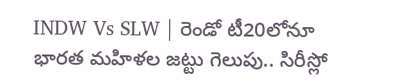INDW Vs SLW | రెండో టీ20లోనూ భారత మహిళల జట్టు గెలుపు.. సిరీస్లో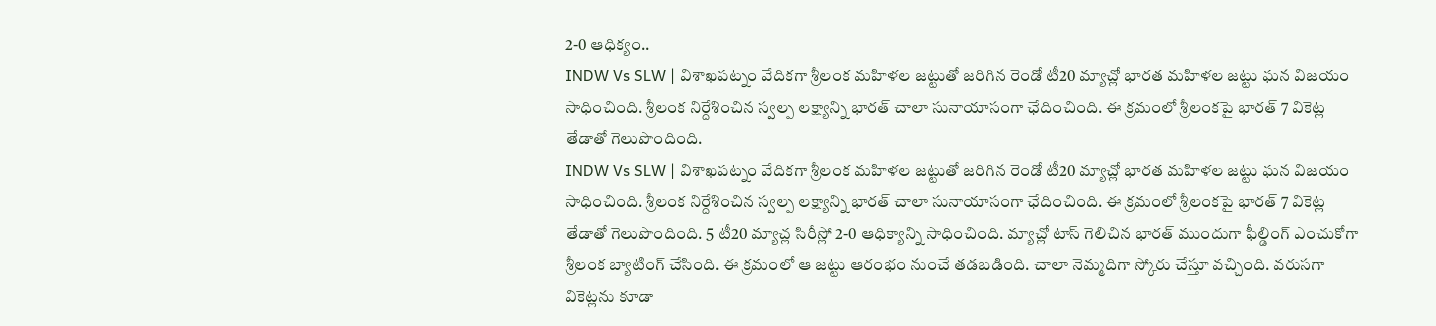2-0 ఆధిక్యం..
INDW Vs SLW | విశాఖపట్నం వేదికగా శ్రీలంక మహిళల జట్టుతో జరిగిన రెండో టీ20 మ్యాచ్లో భారత మహిళల జట్టు ఘన విజయం సాధించింది. శ్రీలంక నిర్దేశించిన స్వల్ప లక్ష్యాన్ని భారత్ చాలా సునాయాసంగా ఛేదించింది. ఈ క్రమంలో శ్రీలంకపై భారత్ 7 వికెట్ల తేడాతో గెలుపొందింది.
INDW Vs SLW | విశాఖపట్నం వేదికగా శ్రీలంక మహిళల జట్టుతో జరిగిన రెండో టీ20 మ్యాచ్లో భారత మహిళల జట్టు ఘన విజయం సాధించింది. శ్రీలంక నిర్దేశించిన స్వల్ప లక్ష్యాన్ని భారత్ చాలా సునాయాసంగా ఛేదించింది. ఈ క్రమంలో శ్రీలంకపై భారత్ 7 వికెట్ల తేడాతో గెలుపొందింది. 5 టీ20 మ్యాచ్ల సిరీస్లో 2-0 ఆధిక్యాన్ని సాధించింది. మ్యాచ్లో టాస్ గెలిచిన భారత్ ముందుగా ఫీల్డింగ్ ఎంచుకోగా శ్రీలంక బ్యాటింగ్ చేసింది. ఈ క్రమంలో ఆ జట్టు ఆరంభం నుంచే తడబడింది. చాలా నెమ్మదిగా స్కోరు చేస్తూ వచ్చింది. వరుసగా వికెట్లను కూడా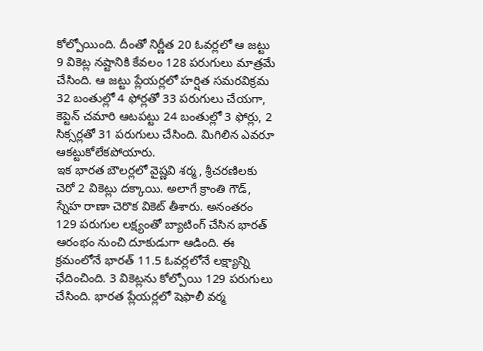కోల్పోయింది. దీంతో నిర్ణీత 20 ఓవర్లలో ఆ జట్టు 9 వికెట్ల నష్టానికి కేవలం 128 పరుగులు మాత్రమే చేసింది. ఆ జట్టు ప్లేయర్లలో హర్షిత సమరవిక్రమ 32 బంతుల్లో 4 ఫోర్లతో 33 పరుగులు చేయగా, కెప్టెన్ చమారి ఆటపట్టు 24 బంతుల్లో 3 ఫోర్లు, 2 సిక్సర్లతో 31 పరుగులు చేసింది. మిగిలిన ఎవరూ ఆకట్టుకోలేకపోయారు.
ఇక భారత బౌలర్లలో వైష్ణవి శర్మ, శ్రీచరణిలకు చెరో 2 వికెట్లు దక్కాయి. అలాగే క్రాంతి గౌడ్, స్నేహ రాణా చెరొక వికెట్ తీశారు. అనంతరం 129 పరుగుల లక్ష్యంతో బ్యాటింగ్ చేసిన భారత్ ఆరంభం నుంచి దూకుడుగా ఆడింది. ఈ క్రమంలోనే భారత్ 11.5 ఓవర్లలోనే లక్ష్యాన్ని ఛేదించింది. 3 వికెట్లను కోల్పోయి 129 పరుగులు చేసింది. భారత ప్లేయర్లలో షెఫాలీ వర్మ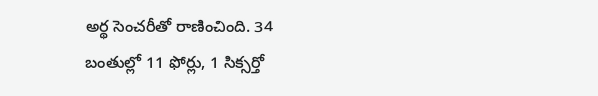అర్థ సెంచరీతో రాణించింది. 34 బంతుల్లో 11 ఫోర్లు, 1 సిక్సర్తో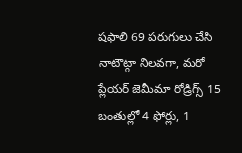షఫాలి 69 పరుగులు చేసి నాటౌట్గా నిలవగా, మరో ప్లేయర్ జెమీమా రోడ్రిగ్స్ 15 బంతుల్లో 4 ఫోర్లు, 1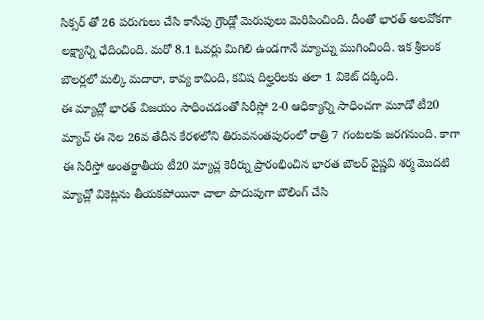సిక్సర్ తో 26 పరుగులు చేసి కాసేపు గ్రౌండ్లో మెరుపులు మెరిపించింది. దీంతో భారత్ అలవోకగా లక్ష్యాన్ని ఛేదించింది. మరో 8.1 ఓవర్లు మిగిలి ఉండగానే మ్యాచ్ను ముగించింది. ఇక శ్రీలంక బౌలర్లలో మల్కి మదారా, కావ్య కావింది, కవిష దిల్హరిలకు తలా 1 వికెట్ దక్కింది.
ఈ మ్యాచ్లో భారత్ విజయం సాధించడంతో సిరీస్లో 2-0 ఆధిక్యాన్ని సాధించగా మూడో టీ20 మ్యాచ్ ఈ నెల 26వ తేదీన కేరళలోని తిరువనంతపురంలో రాత్రి 7 గంటలకు జరగనుంది. కాగా ఈ సిరీస్తో అంతర్జాతీయ టీ20 మ్యాచ్ల కెరీర్ను ప్రారంభించిన భారత బౌలర్ వైష్ణవి శర్మ మొదటి మ్యాచ్లో వికెట్లను తీయకపోయినా చాలా పొదుపుగా బౌలింగ్ చేసి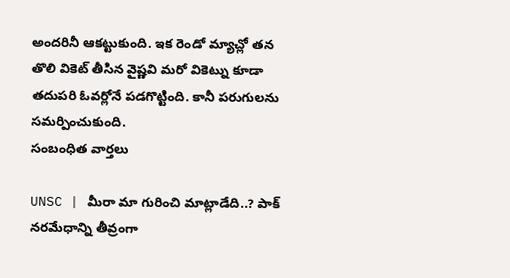అందరినీ ఆకట్టుకుంది. ఇక రెండో మ్యాచ్లో తన తొలి వికెట్ తీసిన వైష్ణవి మరో వికెట్ను కూడా తదుపరి ఓవర్లోనే పడగొట్టింది. కానీ పరుగులను సమర్పించుకుంది.
సంబంధిత వార్తలు

UNSC | మీరా మా గురించి మాట్లాడేది..? పాక్ నరమేధాన్ని తీవ్రంగా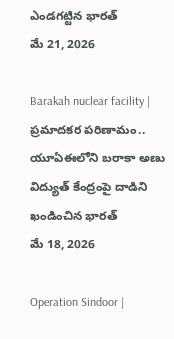ఎండగట్టిన భారత్
మే 21, 2026

Barakah nuclear facility | ప్రమాదకర పరిణామం.. యూఏఈలోని బరాకా అణు విద్యుత్ కేంద్రంపై దాడిని ఖండించిన భారత్
మే 18, 2026

Operation Sindoor |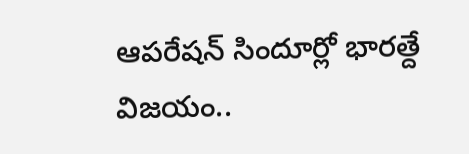ఆపరేషన్ సిందూర్లో భారత్దే విజయం..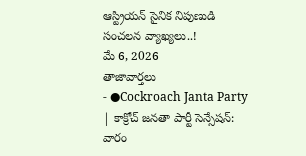ఆస్ట్రియన్ సైనిక నిపుణుడి సంచలన వ్యాఖ్యలు..!
మే 6, 2026
తాజావార్తలు
- ●Cockroach Janta Party | కాక్రోచ్ జనతా పార్టీ సెన్సేషన్: వారం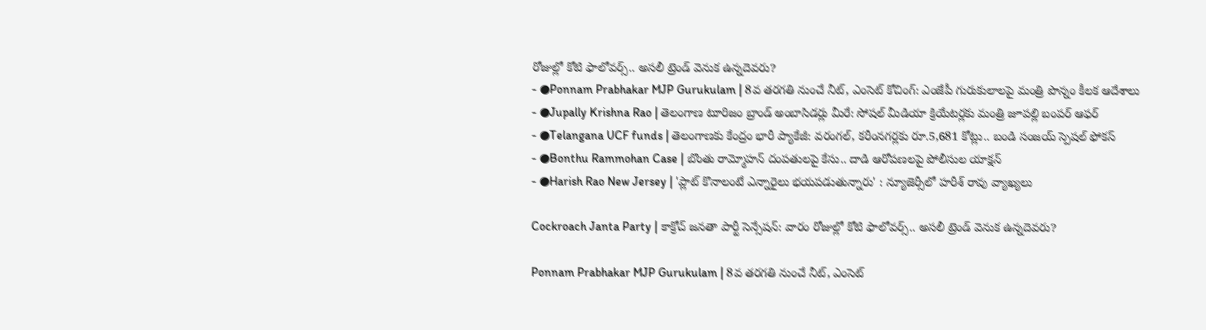రోజుల్లో కోటి ఫాలోవర్స్.. అసలీ ట్రెండ్ వెనుక ఉన్నదెవరు?
- ●Ponnam Prabhakar MJP Gurukulam | 8వ తరగతి నుంచే నీట్, ఎంసెట్ కోచింగ్: ఎంజేపీ గురుకులాలపై మంత్రి పొన్నం కీలక ఆదేశాలు
- ●Jupally Krishna Rao | తెలంగాణ టూరిజం బ్రాండ్ అంబాసిడర్లు మీరే: సోషల్ మీడియా క్రియేటర్లకు మంత్రి జూపల్లి బంపర్ ఆఫర్
- ●Telangana UCF funds | తెలంగాణకు కేంద్రం భారీ ప్యాకేజీ: వరంగల్, కరీంనగర్లకు రూ.5,681 కోట్లు.. బండి సంజయ్ స్పెషల్ ఫోకస్
- ●Bonthu Rammohan Case | బొంతు రామ్మోహన్ దంపతులపై కేసు.. దాడి ఆరోపణలపై పోలీసుల యాక్షన్
- ●Harish Rao New Jersey | 'ప్లాట్ కొనాలంటే ఎన్నారైలు భయపడుతున్నారు' : న్యూజెర్సీలో హరీశ్ రావు వ్యాఖ్యలు

Cockroach Janta Party | కాక్రోచ్ జనతా పార్టీ సెన్సేషన్: వారం రోజుల్లో కోటి ఫాలోవర్స్.. అసలీ ట్రెండ్ వెనుక ఉన్నదెవరు?

Ponnam Prabhakar MJP Gurukulam | 8వ తరగతి నుంచే నీట్, ఎంసెట్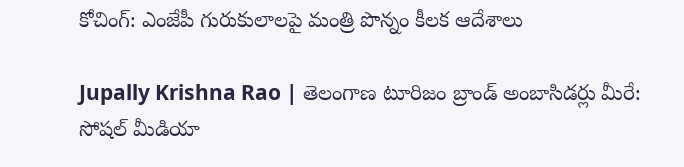కోచింగ్: ఎంజేపీ గురుకులాలపై మంత్రి పొన్నం కీలక ఆదేశాలు

Jupally Krishna Rao | తెలంగాణ టూరిజం బ్రాండ్ అంబాసిడర్లు మీరే: సోషల్ మీడియా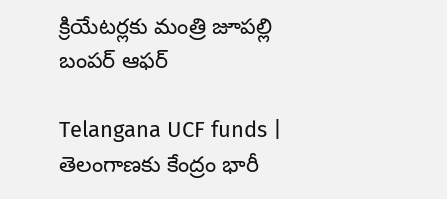క్రియేటర్లకు మంత్రి జూపల్లి బంపర్ ఆఫర్

Telangana UCF funds | తెలంగాణకు కేంద్రం భారీ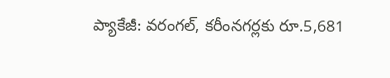ప్యాకేజీ: వరంగల్, కరీంనగర్లకు రూ.5,681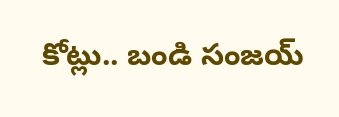కోట్లు.. బండి సంజయ్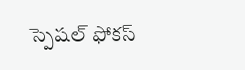స్పెషల్ ఫోకస్